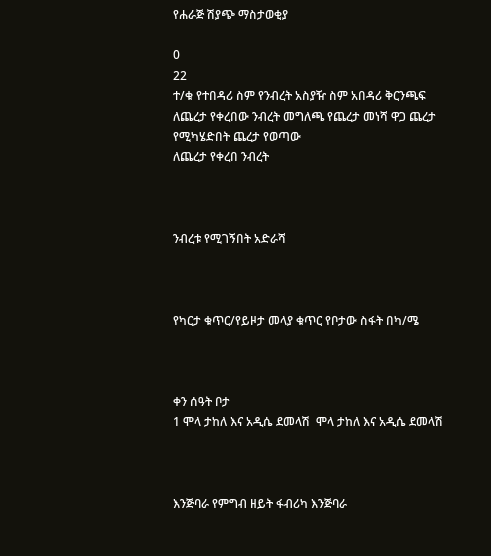የሐራጅ ሽያጭ ማስታወቂያ

0
22
ተ/ቁ የተበዳሪ ስም የንብረት አስያዥ ስም አበዳሪ ቅርንጫፍ ለጨረታ የቀረበው ንብረት መግለጫ የጨረታ መነሻ ዋጋ ጨረታ የሚካሄድበት ጨረታ የወጣው
ለጨረታ የቀረበ ንብረት



ንብረቱ የሚገኝበት አድራሻ



የካርታ ቁጥር/የይዞታ መላያ ቁጥር የቦታው ስፋት በካ/ሜ



ቀን ሰዓት ቦታ
1 ሞላ ታከለ እና አዲሴ ደመላሽ  ሞላ ታከለ እና አዲሴ ደመላሽ



እንጅባራ የምግብ ዘይት ፋብሪካ እንጅባራ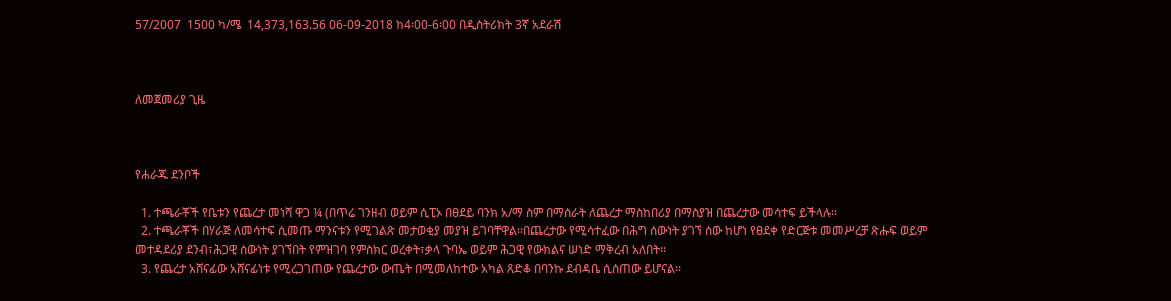57/2007  1500 ካ/ሜ  14,373,163.56 06-09-2018 ከ4፡00-6፡00 በዲስትሪክት 3ኛ አደራሽ



ለመጀመሪያ ጊዜ



የሐራጁ ደንቦች

  1. ተጫራቾች የቤቱን የጨረታ መነሻ ዋጋ ¼ (በጥሬ ገንዘብ ወይም ሲፒኦ በፀደይ ባንክ አ/ማ ስም በማሰራት ለጨረታ ማስከበሪያ በማስያዝ በጨረታው መሳተፍ ይችላሉ፡፡
  2. ተጫራቾች በሃራጅ ለመሳተፍ ሲመጡ ማንናቱን የሚገልጽ መታወቂያ መያዝ ይገባቸዋል፡፡በጨረታው የሚሳተፈው በሕግ ሰውነት ያገኘ ሰው ከሆነ የፀደቀ የድርጅቱ መመሥረቻ ጽሑፍ ወይም መተዳደሪያ ደንብ፣ሕጋዊ ሰውነት ያገኘበት የምዝገባ የምስክር ወረቀት፣ቃላ ጉባኤ ወይም ሕጋዊ የውክልና ሠነድ ማቅረብ አለበት፡፡
  3. የጨረታ አሸናፊው አሸናፊነቱ የሚረጋገጠው የጨረታው ውጤት በሚመለከተው አካል ጸድቆ በባንኩ ደብዳቤ ሲሰጠው ይሆናል፡፡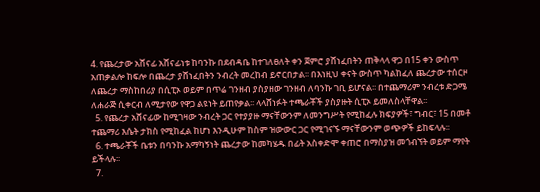4. የጨረታው አሸናፊ አሸናፊነቱ ከባንኩ በደብዳቤ ከተገለፀለት ቀን ጀምሮ ያሸነፈበትን ጠቅላላ ዋጋ በ15 ቀን ውስጥ አጠቃልሎ ከፍሎ በጨረታ ያሸነፈበትን ንብረት መረከብ ይኖርበታል፡፡ በእነዚህ ቀናት ውስጥ ካልከፈለ ጨረታው ተሰርዞ ለጨረታ ማስከበሪያ በሲፒኦ ወይም በጥሬ ገንዘብ ያስያዘው ገንዘብ ለባንኩ ገቢ ይሆናል፡፡ በተጨማሪም ንብረቱ ድጋሜ ለሐራጅ ሲቀርብ ለሚታየው የዋጋ ልዩነት ይጠየቃል፡፡ ላላሸነፉት ተጫራቾች ያስያዙት ሲፒኦ ይመለስላቸዋል፡፡
  5. የጨረታ አሸናፊው ከሚገዛው ንብረት ጋር የተያያዙ ማናቸውንም ለመንግሥት የሚከፈሉ ክፍያዎች፣ ግብር፣ 15 በመቶ ተጨማሪ እሴት ታክስ የሚከፈል ከሆነ እንዲሁም ከስም ዝውውር ጋር የሚገናኙ ማናቸውንም ወጭዎች ይከፍላሉ፡፡
  6. ተጫራቾች ቤቱን በባንኩ አማካኝነት ጨረታው ከመካሄዱ በፊት አስቀድሞ ቀጠሮ በማስያዝ መጎብኘት ወይም ማየት ይችላሉ፡፡
  7.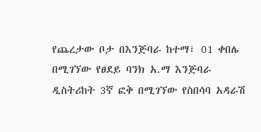የጨረታው ቦታ በእንጅባራ ከተማ፣ 01 ቀበሌ በሚገኘው የፀደይ ባንክ አ.ማ እንጅባራ ዲስትሪከት 3ኛ ፎቅ በሚገኘው የስበሳባ አዳራሽ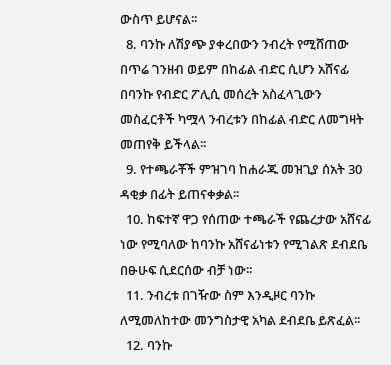ውስጥ ይሆናል፡፡
  8. ባንኩ ለሽያጭ ያቀረበውን ንብረት የሚሸጠው በጥሬ ገንዘብ ወይም በከፊል ብድር ሲሆን አሸናፊ በባንኩ የብድር ፖሊሲ መሰረት አስፈላጊውን መስፈርቶች ካሟላ ንብረቱን በከፊል ብድር ለመግዛት መጠየቅ ይችላል፡፡
  9. የተጫራቾች ምዝገባ ከሐራጁ መዝጊያ ሰአት 30 ዳቂቃ በፊት ይጠናቀቃል፡፡
  10. ከፍተኛ ዋጋ የሰጠው ተጫራች የጨረታው አሸናፊ ነው የሚባለው ከባንኩ አሸናፊነቱን የሚገልጽ ደብደቤ በፁሁፍ ሲደርሰው ብቻ ነው፡፡
  11. ንብረቱ በገዥው ስም እንዲዞር ባንኩ ለሚመለከተው መንግስታዊ አካል ደብደቤ ይጽፈል፡፡
  12. ባንኩ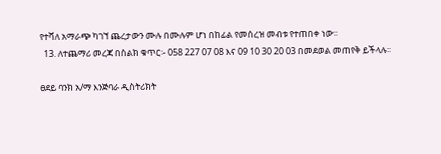የተሻለ አማራጭ ካገኘ ጨረታውን ሙሉ በሙሉም ሆነ በከፊል የመሰረዝ መብቱ የተጠበቀ ነው፡፡
  13. ለተጨማሪ መረጃ በስልክ ቁጥር፡- 058 227 07 08 እና 09 10 30 20 03 በመደወል መጠየቅ ይችላሉ፡፡

ፀደይ ባንክ አ/ማ እንጅባራ ዲስትሪክት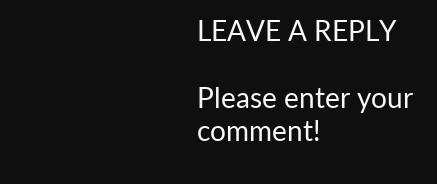LEAVE A REPLY

Please enter your comment!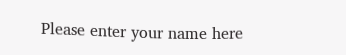Please enter your name here